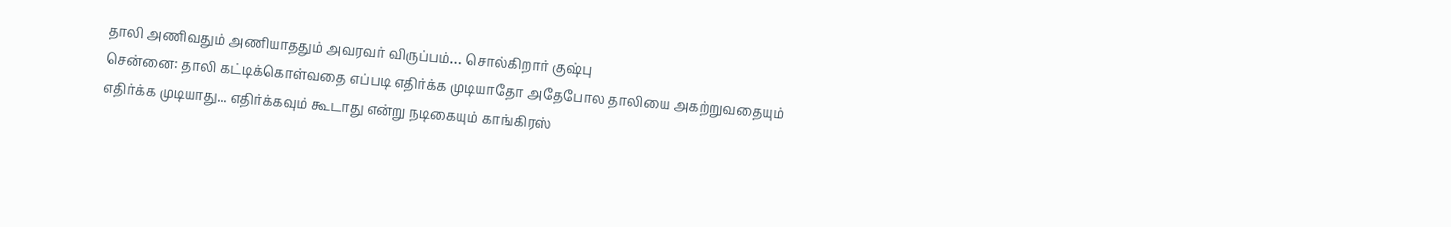தாலி அணிவதும் அணியாததும் அவரவர் விருப்பம்… சொல்கிறார் குஷ்பு
சென்னை: தாலி கட்டிக்கொள்வதை எப்படி எதிர்க்க முடியாதோ அதேபோல தாலியை அகற்றுவதையும் எதிர்க்க முடியாது... எதிர்க்கவும் கூடாது என்று நடிகையும் காங்கிரஸ்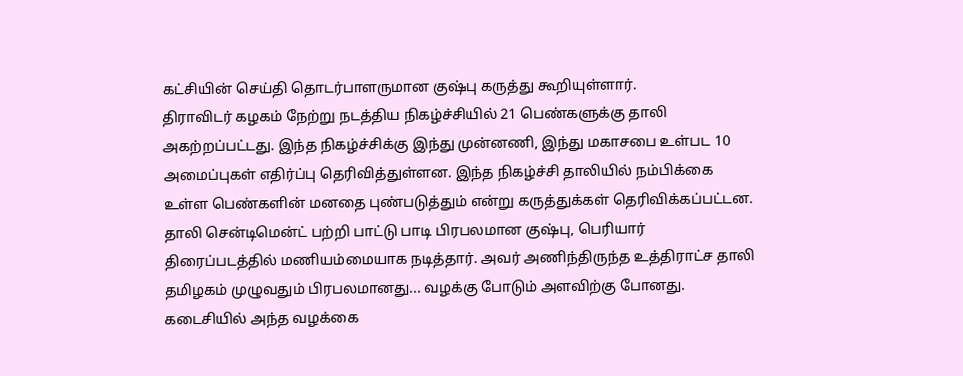கட்சியின் செய்தி தொடர்பாளருமான குஷ்பு கருத்து கூறியுள்ளார்.
திராவிடர் கழகம் நேற்று நடத்திய நிகழ்ச்சியில் 21 பெண்களுக்கு தாலி அகற்றப்பட்டது. இந்த நிகழ்ச்சிக்கு இந்து முன்னணி, இந்து மகாசபை உள்பட 10 அமைப்புகள் எதிர்ப்பு தெரிவித்துள்ளன. இந்த நிகழ்ச்சி தாலியில் நம்பிக்கை உள்ள பெண்களின் மனதை புண்படுத்தும் என்று கருத்துக்கள் தெரிவிக்கப்பட்டன.
தாலி சென்டிமென்ட் பற்றி பாட்டு பாடி பிரபலமான குஷ்பு, பெரியார் திரைப்படத்தில் மணியம்மையாக நடித்தார். அவர் அணிந்திருந்த உத்திராட்ச தாலி தமிழகம் முழுவதும் பிரபலமானது... வழக்கு போடும் அளவிற்கு போனது. கடைசியில் அந்த வழக்கை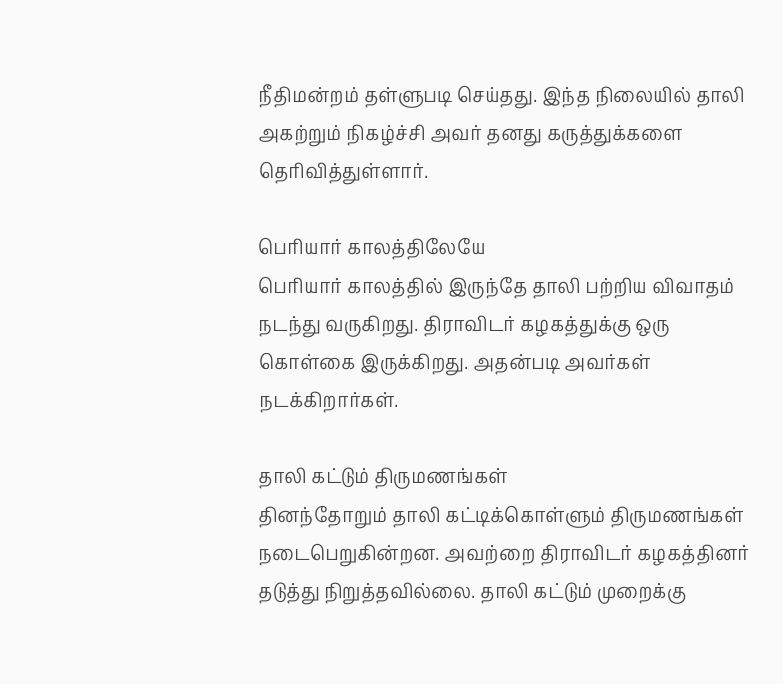நீதிமன்றம் தள்ளுபடி செய்தது. இந்த நிலையில் தாலி அகற்றும் நிகழ்ச்சி அவர் தனது கருத்துக்களை தெரிவித்துள்ளார்.

பெரியார் காலத்திலேயே
பெரியார் காலத்தில் இருந்தே தாலி பற்றிய விவாதம் நடந்து வருகிறது. திராவிடர் கழகத்துக்கு ஒரு கொள்கை இருக்கிறது. அதன்படி அவர்கள் நடக்கிறார்கள்.

தாலி கட்டும் திருமணங்கள்
தினந்தோறும் தாலி கட்டிக்கொள்ளும் திருமணங்கள் நடைபெறுகின்றன. அவற்றை திராவிடர் கழகத்தினர் தடுத்து நிறுத்தவில்லை. தாலி கட்டும் முறைக்கு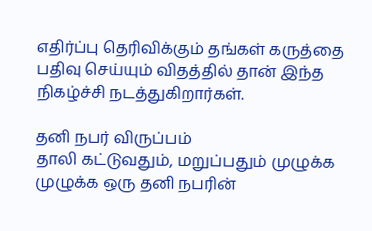எதிர்ப்பு தெரிவிக்கும் தங்கள் கருத்தை பதிவு செய்யும் விதத்தில் தான் இந்த நிகழ்ச்சி நடத்துகிறார்கள்.

தனி நபர் விருப்பம்
தாலி கட்டுவதும், மறுப்பதும் முழுக்க முழுக்க ஒரு தனி நபரின்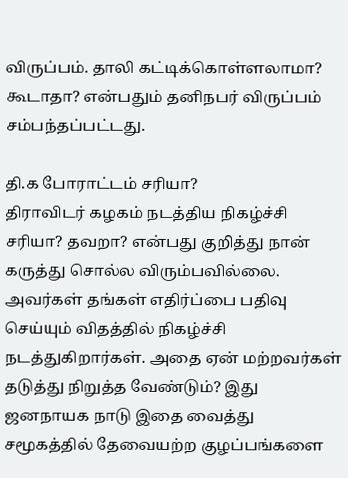விருப்பம். தாலி கட்டிக்கொள்ளலாமா? கூடாதா? என்பதும் தனிநபர் விருப்பம் சம்பந்தப்பட்டது.

தி.க போராட்டம் சரியா?
திராவிடர் கழகம் நடத்திய நிகழ்ச்சி சரியா? தவறா? என்பது குறித்து நான் கருத்து சொல்ல விரும்பவில்லை. அவர்கள் தங்கள் எதிர்ப்பை பதிவு செய்யும் விதத்தில் நிகழ்ச்சி நடத்துகிறார்கள். அதை ஏன் மற்றவர்கள் தடுத்து நிறுத்த வேண்டும்? இது ஜனநாயக நாடு இதை வைத்து சமூகத்தில் தேவையற்ற குழப்பங்களை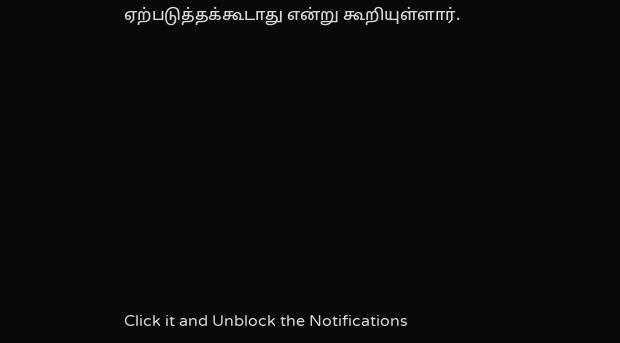ஏற்படுத்தக்கூடாது என்று கூறியுள்ளார்.












Click it and Unblock the Notifications